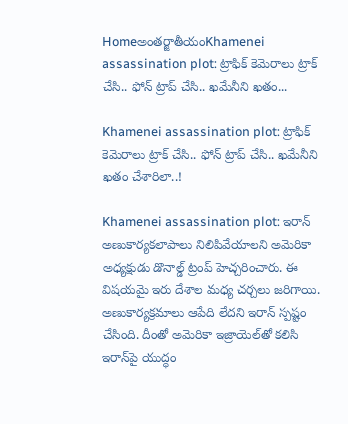Homeఅంతర్జాతీయంKhamenei assassination plot: ట్రాఫిక్‌ కెమెరాలు ట్రాక్‌ చేసి.. ఫోన్‌ ట్రాప్ చేసి.. ఖమేనీని ఖతం...

Khamenei assassination plot: ట్రాఫిక్‌ కెమెరాలు ట్రాక్‌ చేసి.. ఫోన్‌ ట్రాప్ చేసి.. ఖమేనీని ఖతం చేశారిలా..!

Khamenei assassination plot: ఇరాన్‌ అణుకార్యకలాపాలు నిలిపివేయాలని అమెరికా అధ్యక్షుడు డొనాల్డ్‌ ట్రంప్‌ హెచ్చరించారు. ఈ విషయమై ఇరు దేశాల మధ్య చర్చలు జరిగాయి. అణుకార్యక్రమాలు ఆపేది లేదని ఇరాన్‌ స్పష్టం చేసింది. దీంతో అమెరికా ఇజ్రాయెల్‌తో కలిసి ఇరాన్‌పై యుద్ధం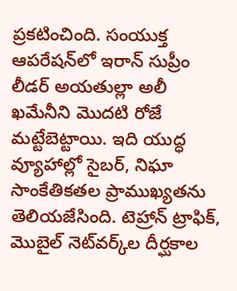ప్రకటించింది. సంయుక్త ఆపరేషన్‌లో ఇరాన్‌ సుప్రీం లీడర్‌ అయతుల్లా అలీ ఖమేనీని మొదటి రోజే మట్టేబెట్టాయి. ఇది యుద్ధ వ్యూహాల్లో సైబర్, నిఘా సాంకేతికతల ప్రాముఖ్యతను తెలియజేసింది. టెహ్రాన్‌ ట్రాఫిక్, మొబైల్‌ నెట్‌వర్క్‌ల దీర్ఘకాల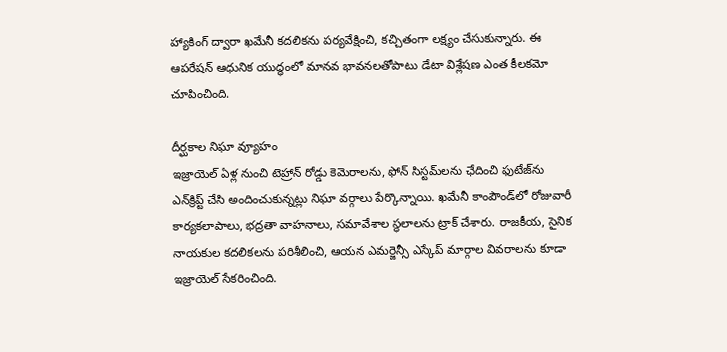హ్యాకింగ్‌ ద్వారా ఖమేనీ కదలికను పర్యవేక్షించి, కచ్చితంగా లక్ష్యం చేసుకున్నారు. ఈ ఆపరేషన్‌ ఆధునిక యుద్ధంలో మానవ భావనలతోపాటు డేటా విశ్లేషణ ఎంత కీలకమో చూపించింది.

దీర్ఘకాల నిఘా వ్యూహం
ఇజ్రాయెల్‌ ఏళ్ల నుంచి టెహ్రాన్‌ రోడ్డు కెమెరాలను, ఫోన్‌ సిస్టమ్‌లను ఛేదించి ఫుటేజ్‌ను ఎన్‌క్రిప్ట్‌ చేసి అందించుకున్నట్లు నిఘా వర్గాలు పేర్కొన్నాయి. ఖమేనీ కాంపౌండ్‌లో రోజువారీ కార్యకలాపాలు, భద్రతా వాహనాలు, సమావేశాల స్థలాలను ట్రాక్‌ చేశారు. రాజకీయ, సైనిక నాయకుల కదలికలను పరిశీలించి, ఆయన ఎమర్జెన్సీ ఎస్కేప్‌ మార్గాల వివరాలను కూడా ఇజ్రాయెల్‌ సేకరించింది.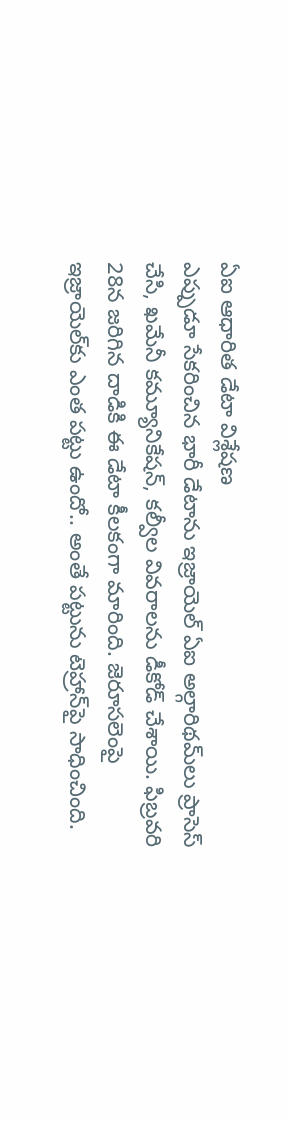ఏఐ ఆధారిత డేటా విశ్లేషణ
ఎప్పుడూ సేకరించిన భారీ డేటాను ఇజ్రాయెల్‌ ఏఐ అల్గారిథమ్‌లు ప్రాసెస్‌ చేసి, ఖమేనీ కమ్యూనికేషన్, కల్వీల వివరాలను డీకోడ్‌ చేశాయి. ఫిబ్రవరి 28న జరిగిన దాడికి ఈ డేటా కీలకంగా మారింది. జెరూసలెంపై ఇజ్రాయెల్‌కు ఎంత పట్టు ఉందో.. అంతే పట్టును టెహ్రాన్‌పై సాధించింది.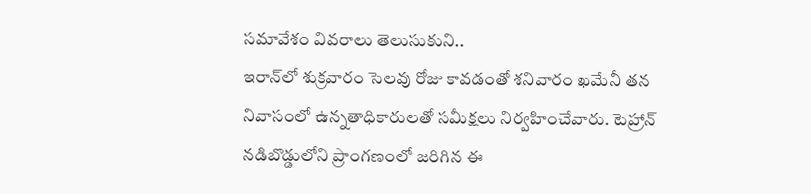సమావేశం వివరాలు తెలుసుకుని..
ఇరాన్‌లో శుక్రవారం సెలవు రోజు కావడంతో శనివారం ఖమేనీ తన నివాసంలో ఉన్నతాధికారులతో సమీక్షలు నిర్వహించేవారు. టెహ్రాన్‌ నడిబొడ్డులోని ప్రాంగణంలో జరిగిన ఈ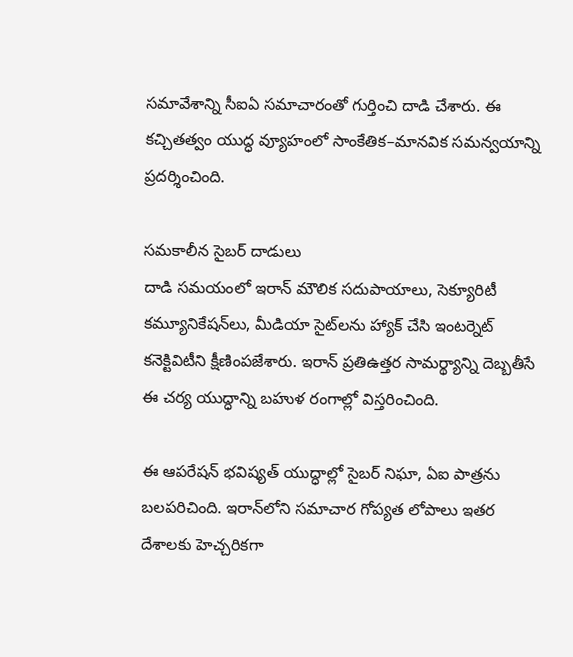సమావేశాన్ని సీఐఏ సమాచారంతో గుర్తించి దాడి చేశారు. ఈ కచ్చితత్వం యుద్ధ వ్యూహంలో సాంకేతిక–మానవిక సమన్వయాన్ని ప్రదర్శించింది.

సమకాలీన సైబర్‌ దాడులు
దాడి సమయంలో ఇరాన్‌ మౌలిక సదుపాయాలు, సెక్యూరిటీ కమ్యూనికేషన్‌లు, మీడియా సైట్‌లను హ్యాక్‌ చేసి ఇంటర్నెట్‌ కనెక్టివిటీని క్షీణింపజేశారు. ఇరాన్‌ ప్రతిఉత్తర సామర్థ్యాన్ని దెబ్బతీసే ఈ చర్య యుద్ధాన్ని బహుళ రంగాల్లో విస్తరించింది.

ఈ ఆపరేషన్‌ భవిష్యత్‌ యుద్ధాల్లో సైబర్‌ నిఘా, ఏఐ పాత్రను బలపరిచింది. ఇరాన్‌లోని సమాచార గోప్యత లోపాలు ఇతర దేశాలకు హెచ్చరికగా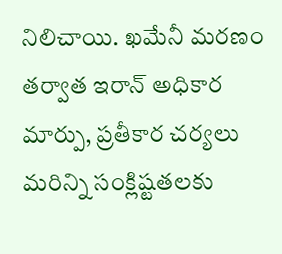నిలిచాయి. ఖమేనీ మరణం తర్వాత ఇరాన్‌ అధికార మార్పు, ప్రతీకార చర్యలు మరిన్ని సంక్లిష్టతలకు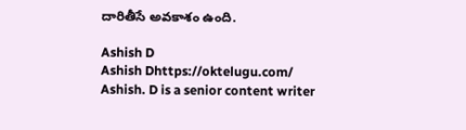దారితీసే అవకాశం ఉంది.

Ashish D
Ashish Dhttps://oktelugu.com/
Ashish. D is a senior content writer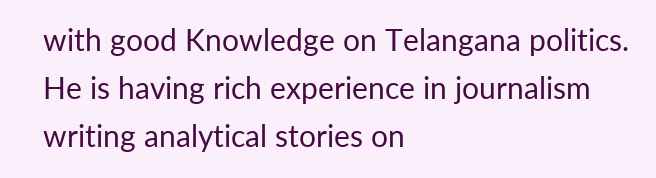with good Knowledge on Telangana politics. He is having rich experience in journalism writing analytical stories on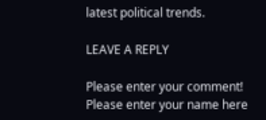latest political trends.

LEAVE A REPLY

Please enter your comment!
Please enter your name here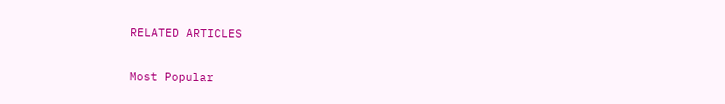RELATED ARTICLES

Most Popular